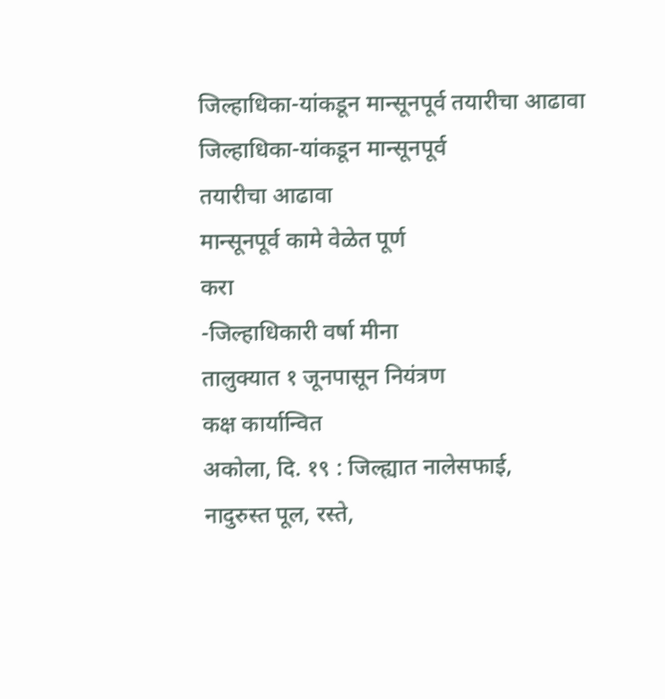जिल्हाधिका-यांकडून मान्सूनपूर्व तयारीचा आढावा
जिल्हाधिका-यांकडून मान्सूनपूर्व
तयारीचा आढावा
मान्सूनपूर्व कामे वेळेत पूर्ण
करा
-जिल्हाधिकारी वर्षा मीना
तालुक्यात १ जूनपासून नियंत्रण
कक्ष कार्यान्वित
अकोला, दि. १९ : जिल्ह्यात नालेसफाई,
नादुरुस्त पूल, रस्ते,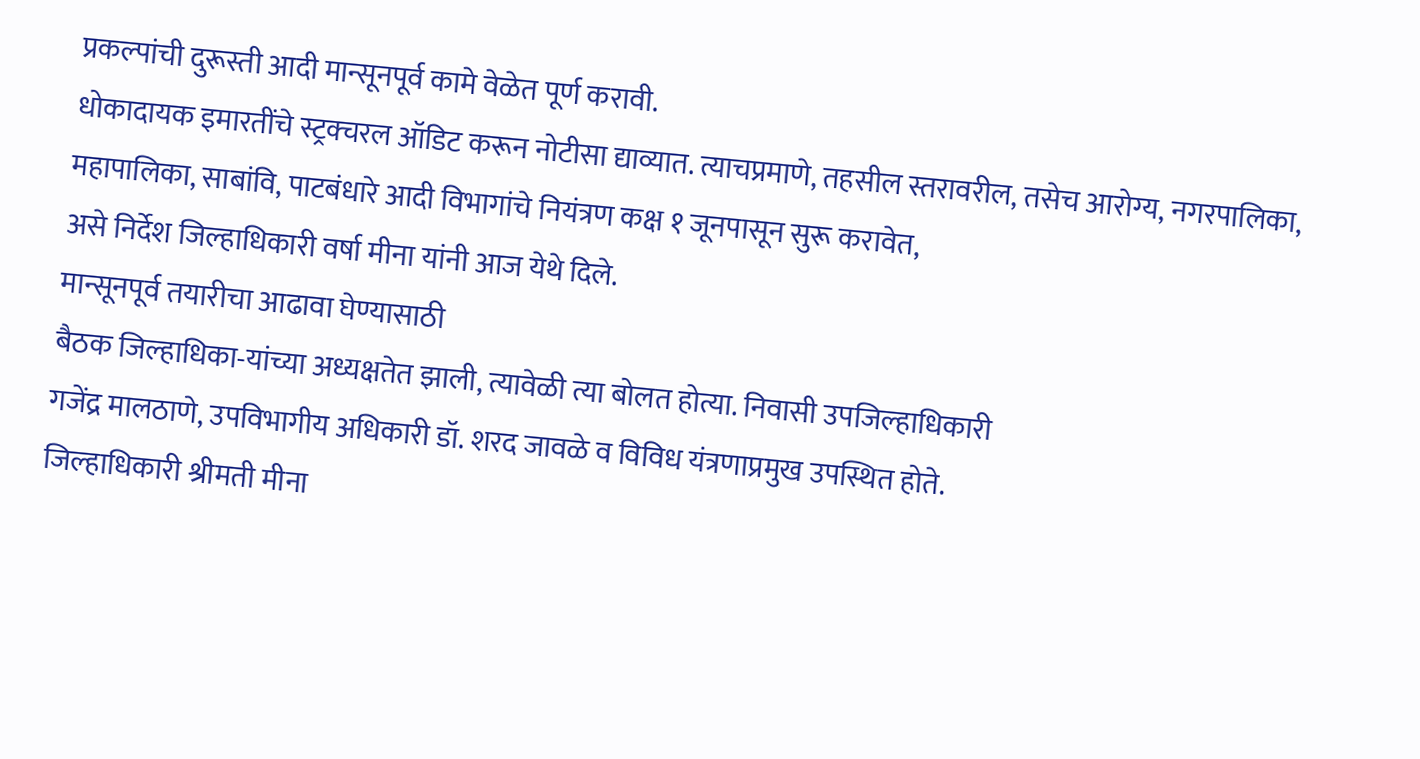प्रकल्पांची दुरूस्ती आदी मान्सूनपूर्व कामे वेळेत पूर्ण करावी.
धोकादायक इमारतींचे स्ट्रक्चरल ऑडिट करून नोटीसा द्याव्यात. त्याचप्रमाणे, तहसील स्तरावरील, तसेच आरोग्य, नगरपालिका,
महापालिका, साबांवि, पाटबंधारे आदी विभागांचे नियंत्रण कक्ष १ जूनपासून सुरू करावेत,
असे निर्देश जिल्हाधिकारी वर्षा मीना यांनी आज येथे दिले.
मान्सूनपूर्व तयारीचा आढावा घेण्यासाठी
बैठक जिल्हाधिका-यांच्या अध्यक्षतेत झाली, त्यावेळी त्या बोलत होत्या. निवासी उपजिल्हाधिकारी
गजेंद्र मालठाणे, उपविभागीय अधिकारी डॉ. शरद जावळे व विविध यंत्रणाप्रमुख उपस्थित होते.
जिल्हाधिकारी श्रीमती मीना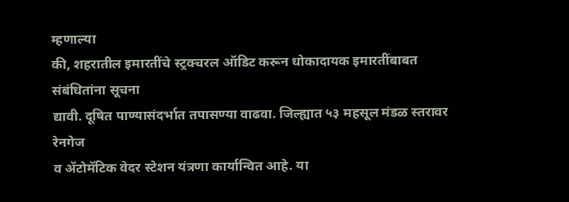म्हणाल्या
की, शहरातील इमारतींचे स्ट्रक्चरल ऑडिट करून धोकादायक इमारतींबाबत संबंधितांना सूचना
द्यावी. दूषित पाण्यासंदर्भात तपासण्या वाढवा. जिल्ह्यात ५३ महसूल मंडळ स्तरावर रेनगेज
व ॲटोमॅटिक वेदर स्टेशन यंत्रणा कार्यान्वित आहे. या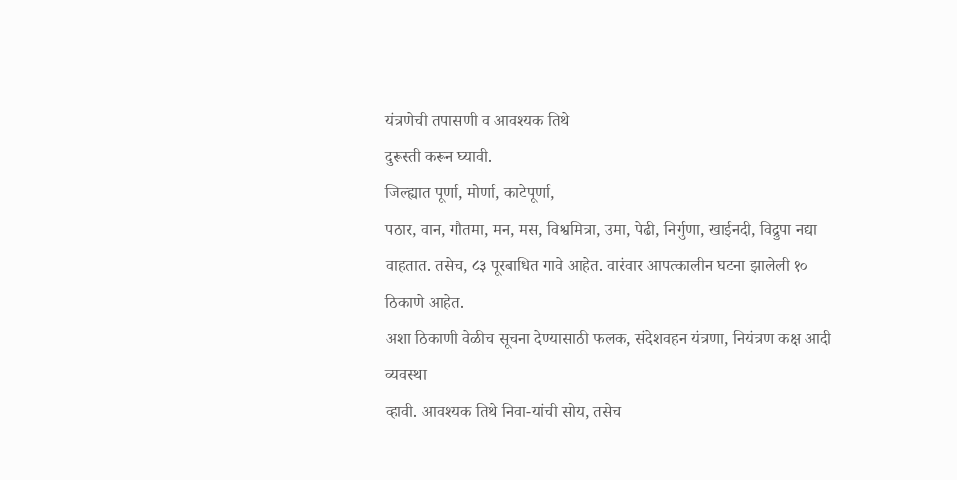यंत्रणेची तपासणी व आवश्यक तिथे
दुरूस्ती करून घ्यावी.
जिल्ह्यात पूर्णा, मोर्णा, काटेपूर्णा,
पठार, वान, गौतमा, मन, मस, विश्वमित्रा, उमा, पेढी, निर्गुणा, खाईनदी, विद्रुपा नद्या
वाहतात. तसेच, ८३ पूरबाधित गावे आहेत. वारंवार आपत्कालीन घटना झालेली १० ठिकाणे आहेत.
अशा ठिकाणी वेळीच सूचना देण्यासाठी फलक, संदेशवहन यंत्रणा, नियंत्रण कक्ष आदी व्यवस्था
व्हावी. आवश्यक तिथे निवा-यांची सोय, तसेच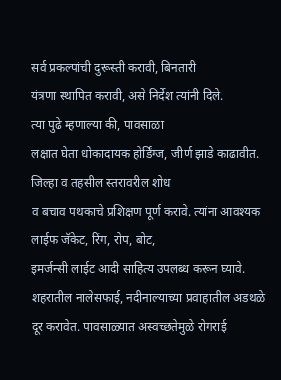सर्व प्रकल्पांची दुरूस्ती करावी, बिनतारी
यंत्रणा स्थापित करावी, असे निर्देश त्यांनी दिले.
त्या पुढे म्हणाल्या की, पावसाळा
लक्षात घेता धोकादायक होर्डिंग्ज, जीर्ण झाडे काढावीत. जिल्हा व तहसील स्तरावरील शोध
व बचाव पथकाचे प्रशिक्षण पूर्ण करावे. त्यांना आवश्यक लाईफ जॅकेट, रिंग, रोप, बोट,
इमर्जन्सी लाईट आदी साहित्य उपलब्ध करून घ्यावे. शहरातील नालेसफाई, नदीनाल्याच्या प्रवाहातील अडथळे
दूर करावेत. पावसाळ्यात अस्वच्छतेमुळे रोगराई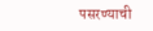पसरण्याची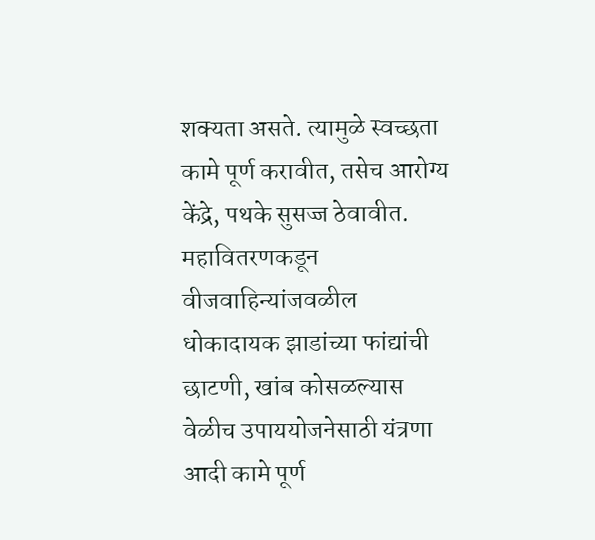शक्यता असते. त्यामुळे स्वच्छता
कामे पूर्ण करावीत, तसेच आरोग्य केंद्रे, पथके सुसज्ज ठेवावीत. महावितरणकडून वीजवाहिन्यांजवळील
धोकादायक झाडांच्या फांद्यांची छाटणी, खांब कोसळल्यास वेळीच उपाययोजनेसाठी यंत्रणा
आदी कामे पूर्ण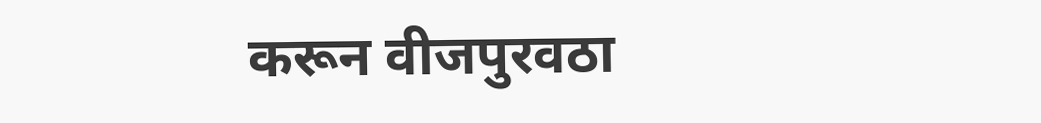करून वीजपुरवठा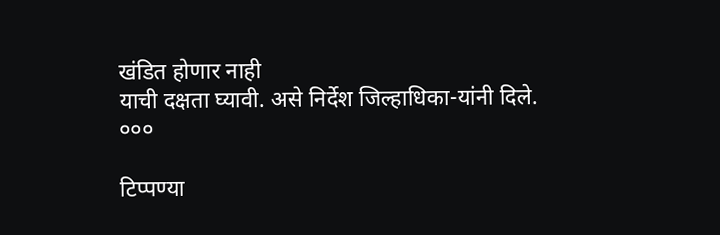खंडित होणार नाही
याची दक्षता घ्यावी. असे निर्देश जिल्हाधिका-यांनी दिले.
०००

टिप्पण्या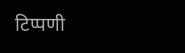टिप्पणी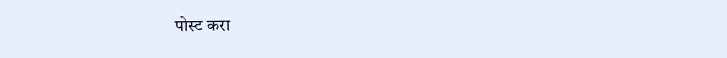पोस्ट करा